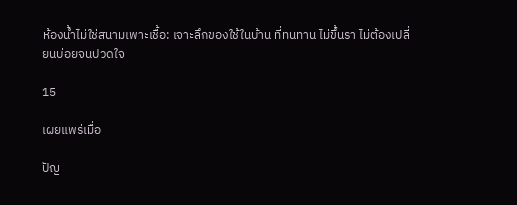ห้องน้ำไม่ใช่สนามเพาะเชื้อ: เจาะลึกของใช้ในบ้าน ที่ทนทาน ไม่ขึ้นรา ไม่ต้องเปลี่ยนบ่อยจนปวดใจ

15

เผยแพร่เมื่อ

ปัญ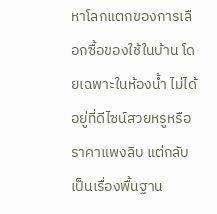หาโลกแตกของการเลือกซื้อของใช้ในบ้าน โดยเฉพาะในห้องน้ำ ไม่ได้อยู่ที่ดีไซน์สวยหรูหรือราคาแพงลิบ แต่กลับเป็นเรื่องพื้นฐาน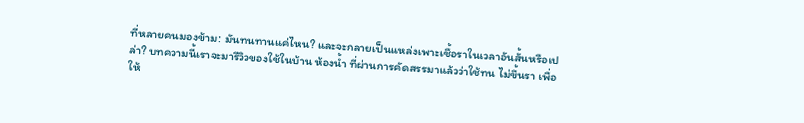ที่หลายคนมองข้าม: มันทนทานแค่ไหน? และจะกลายเป็นแหล่งเพาะเชื้อราในเวลาอันสั้นหรือเปล่า? บทความนี้เราจะมารีวิวของใช้ในบ้าน ห้องน้ำ ที่ผ่านการคัดสรรมาแล้วว่าใช้ทน ไม่ขึ้นรา เพื่อให้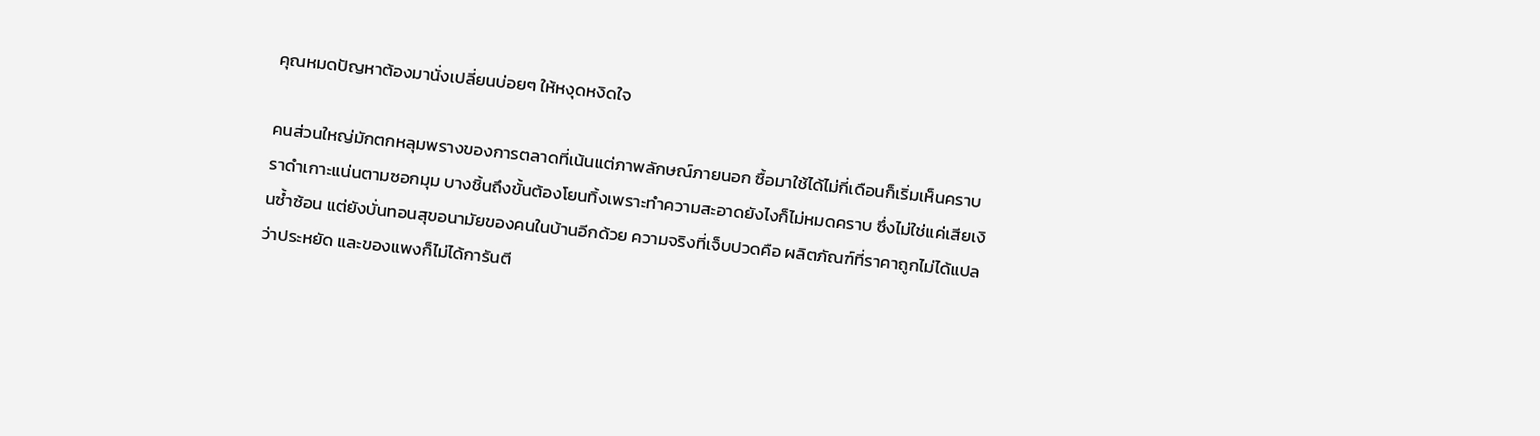คุณหมดปัญหาต้องมานั่งเปลี่ยนบ่อยๆ ให้หงุดหงิดใจ

คนส่วนใหญ่มักตกหลุมพรางของการตลาดที่เน้นแต่ภาพลักษณ์ภายนอก ซื้อมาใช้ได้ไม่กี่เดือนก็เริ่มเห็นคราบราดำเกาะแน่นตามซอกมุม บางชิ้นถึงขั้นต้องโยนทิ้งเพราะทำความสะอาดยังไงก็ไม่หมดคราบ ซึ่งไม่ใช่แค่เสียเงินซ้ำซ้อน แต่ยังบั่นทอนสุขอนามัยของคนในบ้านอีกด้วย ความจริงที่เจ็บปวดคือ ผลิตภัณฑ์ที่ราคาถูกไม่ได้แปลว่าประหยัด และของแพงก็ไม่ได้การันตี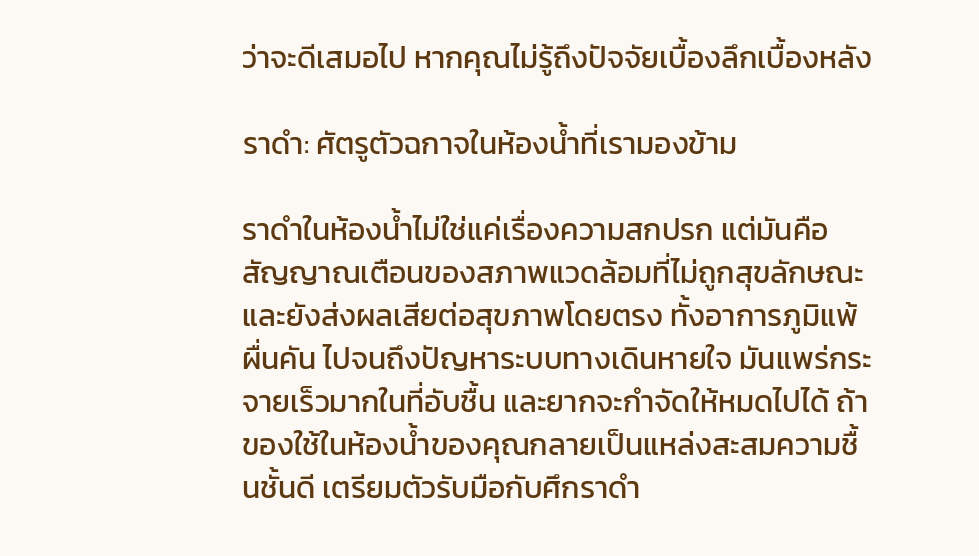ว่าจะดีเสมอไป หากคุณไม่รู้ถึงปัจจัยเบื้องลึกเบื้องหลัง

ราดำ: ศัตรูตัวฉกาจในห้องน้ำที่เรามองข้าม

ราดำในห้องน้ำไม่ใช่แค่เรื่องความสกปรก แต่มันคือสัญญาณเตือนของสภาพแวดล้อมที่ไม่ถูกสุขลักษณะ และยังส่งผลเสียต่อสุขภาพโดยตรง ทั้งอาการภูมิแพ้ ผื่นคัน ไปจนถึงปัญหาระบบทางเดินหายใจ มันแพร่กระจายเร็วมากในที่อับชื้น และยากจะกำจัดให้หมดไปได้ ถ้าของใช้ในห้องน้ำของคุณกลายเป็นแหล่งสะสมความชื้นชั้นดี เตรียมตัวรับมือกับศึกราดำ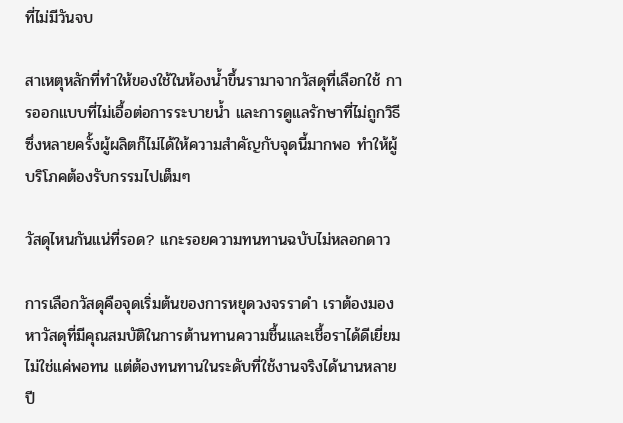ที่ไม่มีวันจบ

สาเหตุหลักที่ทำให้ของใช้ในห้องน้ำขึ้นรามาจากวัสดุที่เลือกใช้ การออกแบบที่ไม่เอื้อต่อการระบายน้ำ และการดูแลรักษาที่ไม่ถูกวิธี ซึ่งหลายครั้งผู้ผลิตก็ไม่ได้ให้ความสำคัญกับจุดนี้มากพอ ทำให้ผู้บริโภคต้องรับกรรมไปเต็มๆ

วัสดุไหนกันแน่ที่รอด? แกะรอยความทนทานฉบับไม่หลอกดาว

การเลือกวัสดุคือจุดเริ่มต้นของการหยุดวงจรราดำ เราต้องมองหาวัสดุที่มีคุณสมบัติในการต้านทานความชื้นและเชื้อราได้ดีเยี่ยม ไม่ใช่แค่พอทน แต่ต้องทนทานในระดับที่ใช้งานจริงได้นานหลายปี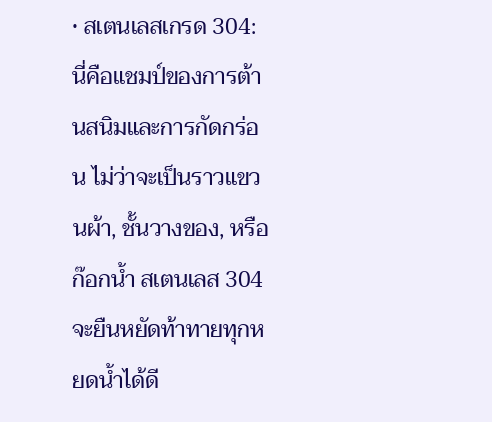• สเตนเลสเกรด 304: นี่คือแชมป์ของการต้านสนิมและการกัดกร่อน ไม่ว่าจะเป็นราวแขวนผ้า, ชั้นวางของ, หรือก๊อกน้ำ สเตนเลส 304 จะยืนหยัดท้าทายทุกหยดน้ำได้ดี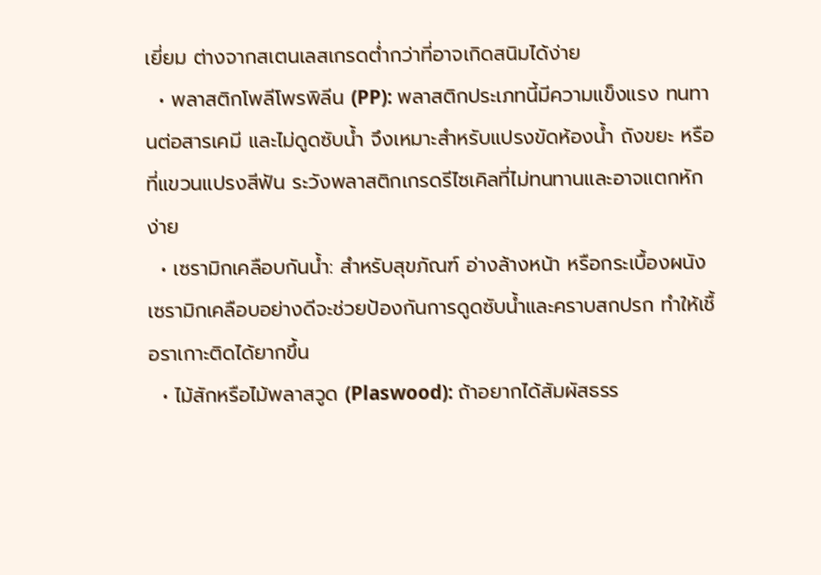เยี่ยม ต่างจากสเตนเลสเกรดต่ำกว่าที่อาจเกิดสนิมได้ง่าย
  • พลาสติกโพลีโพรพิลีน (PP): พลาสติกประเภทนี้มีความแข็งแรง ทนทานต่อสารเคมี และไม่ดูดซับน้ำ จึงเหมาะสำหรับแปรงขัดห้องน้ำ ถังขยะ หรือที่แขวนแปรงสีฟัน ระวังพลาสติกเกรดรีไซเคิลที่ไม่ทนทานและอาจแตกหักง่าย
  • เซรามิกเคลือบกันน้ำ: สำหรับสุขภัณฑ์ อ่างล้างหน้า หรือกระเบื้องผนัง เซรามิกเคลือบอย่างดีจะช่วยป้องกันการดูดซับน้ำและคราบสกปรก ทำให้เชื้อราเกาะติดได้ยากขึ้น
  • ไม้สักหรือไม้พลาสวูด (Plaswood): ถ้าอยากได้สัมผัสธรร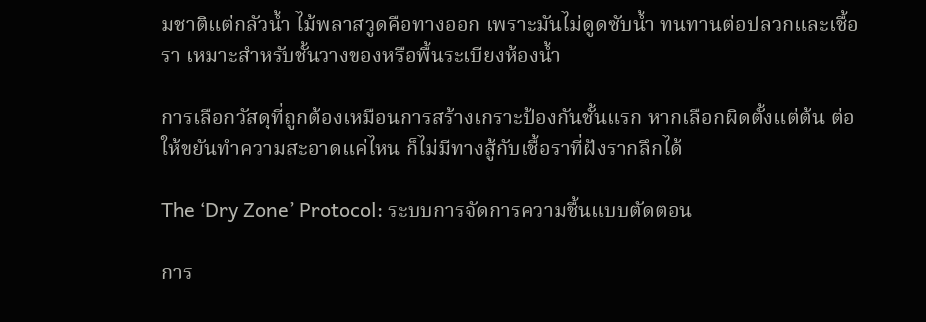มชาติแต่กลัวน้ำ ไม้พลาสวูดคือทางออก เพราะมันไม่ดูดซับน้ำ ทนทานต่อปลวกและเชื้อรา เหมาะสำหรับชั้นวางของหรือพื้นระเบียงห้องน้ำ

การเลือกวัสดุที่ถูกต้องเหมือนการสร้างเกราะป้องกันชั้นแรก หากเลือกผิดตั้งแต่ต้น ต่อให้ขยันทำความสะอาดแค่ไหน ก็ไม่มีทางสู้กับเชื้อราที่ฝังรากลึกได้

The ‘Dry Zone’ Protocol: ระบบการจัดการความชื้นแบบตัดตอน

การ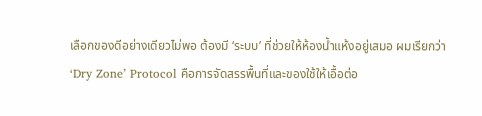เลือกของดีอย่างเดียวไม่พอ ต้องมี ‘ระบบ’ ที่ช่วยให้ห้องน้ำแห้งอยู่เสมอ ผมเรียกว่า ‘Dry Zone’ Protocol คือการจัดสรรพื้นที่และของใช้ให้เอื้อต่อ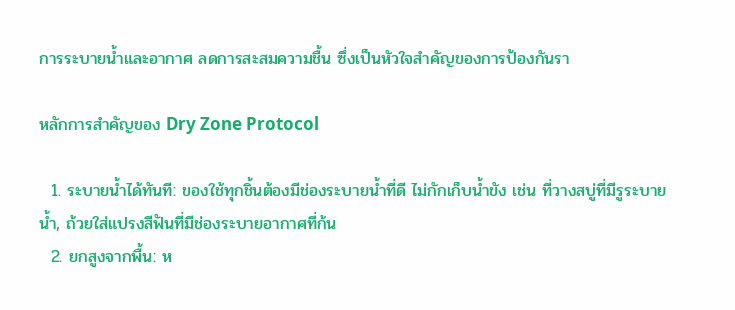การระบายน้ำและอากาศ ลดการสะสมความชื้น ซึ่งเป็นหัวใจสำคัญของการป้องกันรา

หลักการสำคัญของ Dry Zone Protocol

  1. ระบายน้ำได้ทันที: ของใช้ทุกชิ้นต้องมีช่องระบายน้ำที่ดี ไม่กักเก็บน้ำขัง เช่น ที่วางสบู่ที่มีรูระบายน้ำ, ถ้วยใส่แปรงสีฟันที่มีช่องระบายอากาศที่ก้น
  2. ยกสูงจากพื้น: ห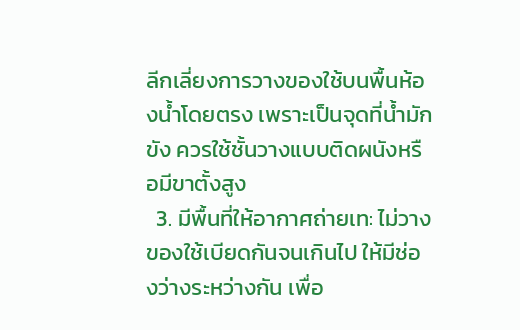ลีกเลี่ยงการวางของใช้บนพื้นห้องน้ำโดยตรง เพราะเป็นจุดที่น้ำมักขัง ควรใช้ชั้นวางแบบติดผนังหรือมีขาตั้งสูง
  3. มีพื้นที่ให้อากาศถ่ายเท: ไม่วางของใช้เบียดกันจนเกินไป ให้มีช่องว่างระหว่างกัน เพื่อ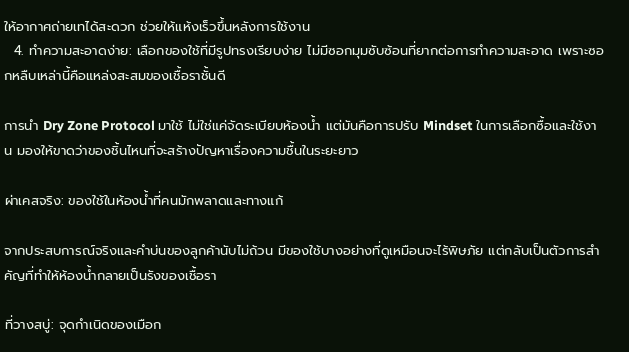ให้อากาศถ่ายเทได้สะดวก ช่วยให้แห้งเร็วขึ้นหลังการใช้งาน
  4. ทำความสะอาดง่าย: เลือกของใช้ที่มีรูปทรงเรียบง่าย ไม่มีซอกมุมซับซ้อนที่ยากต่อการทำความสะอาด เพราะซอกหลืบเหล่านี้คือแหล่งสะสมของเชื้อราชั้นดี

การนำ Dry Zone Protocol มาใช้ ไม่ใช่แค่จัดระเบียบห้องน้ำ แต่มันคือการปรับ Mindset ในการเลือกซื้อและใช้งาน มองให้ขาดว่าของชิ้นไหนที่จะสร้างปัญหาเรื่องความชื้นในระยะยาว

ผ่าเคสจริง: ของใช้ในห้องน้ำที่คนมักพลาดและทางแก้

จากประสบการณ์จริงและคำบ่นของลูกค้านับไม่ถ้วน มีของใช้บางอย่างที่ดูเหมือนจะไร้พิษภัย แต่กลับเป็นตัวการสำคัญที่ทำให้ห้องน้ำกลายเป็นรังของเชื้อรา

ที่วางสบู่: จุดกำเนิดของเมือก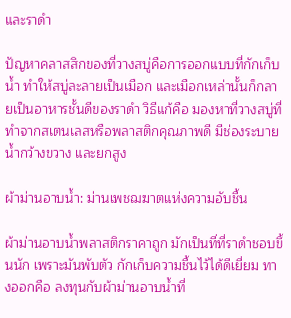และราดำ

ปัญหาคลาสสิกของที่วางสบู่คือการออกแบบที่กักเก็บน้ำ ทำให้สบู่ละลายเป็นเมือก และเมือกเหล่านั้นก็กลายเป็นอาหารชั้นดีของราดำ วิธีแก้คือ มองหาที่วางสบู่ที่ทำจากสเตนเลสหรือพลาสติกคุณภาพดี มีช่องระบายน้ำกว้างขวาง และยกสูง

ผ้าม่านอาบน้ำ: ม่านเพชฌฆาตแห่งความอับชื้น

ผ้าม่านอาบน้ำพลาสติกราคาถูก มักเป็นที่ที่ราดำชอบขึ้นนัก เพราะมันพับตัว กักเก็บความชื้นไว้ได้ดีเยี่ยม ทางออกคือ ลงทุนกับผ้าม่านอาบน้ำที่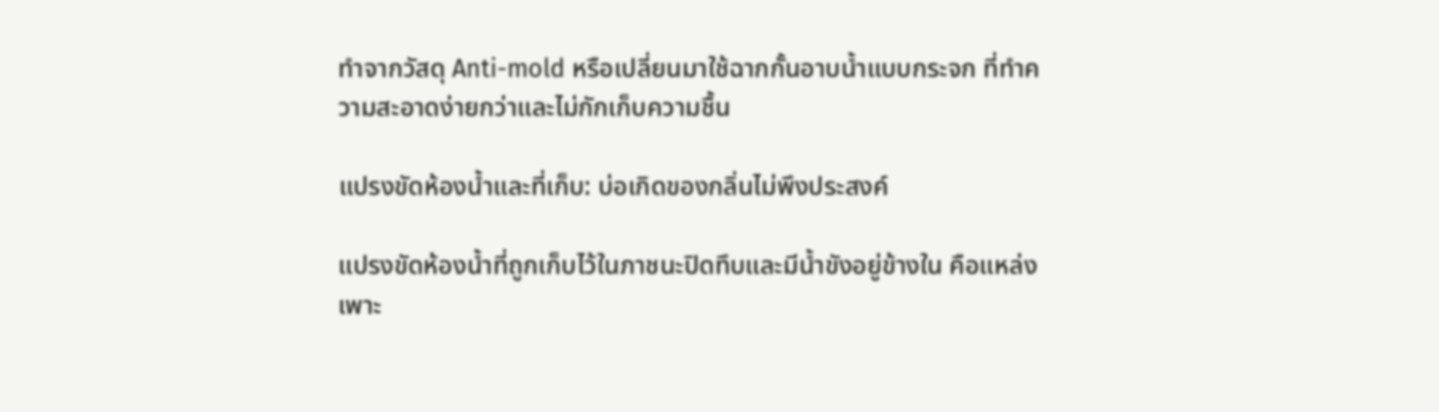ทำจากวัสดุ Anti-mold หรือเปลี่ยนมาใช้ฉากกั้นอาบน้ำแบบกระจก ที่ทำความสะอาดง่ายกว่าและไม่กักเก็บความชื้น

แปรงขัดห้องน้ำและที่เก็บ: บ่อเกิดของกลิ่นไม่พึงประสงค์

แปรงขัดห้องน้ำที่ถูกเก็บไว้ในภาชนะปิดทึบและมีน้ำขังอยู่ข้างใน คือแหล่งเพาะ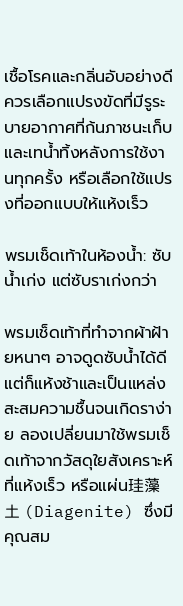เชื้อโรคและกลิ่นอับอย่างดี ควรเลือกแปรงขัดที่มีรูระบายอากาศที่ก้นภาชนะเก็บ และเทน้ำทิ้งหลังการใช้งานทุกครั้ง หรือเลือกใช้แปรงที่ออกแบบให้แห้งเร็ว

พรมเช็ดเท้าในห้องน้ำ: ซับน้ำเก่ง แต่ซับราเก่งกว่า

พรมเช็ดเท้าที่ทำจากผ้าฝ้ายหนาๆ อาจดูดซับน้ำได้ดี แต่ก็แห้งช้าและเป็นแหล่งสะสมความชื้นจนเกิดราง่าย ลองเปลี่ยนมาใช้พรมเช็ดเท้าจากวัสดุใยสังเคราะห์ที่แห้งเร็ว หรือแผ่น珪藻土 (Diagenite) ซึ่งมีคุณสม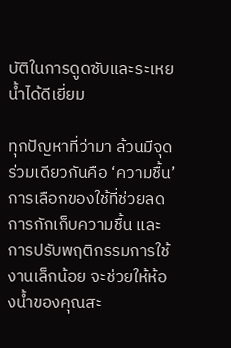บัติในการดูดซับและระเหยน้ำได้ดีเยี่ยม

ทุกปัญหาที่ว่ามา ล้วนมีจุดร่วมเดียวกันคือ ‘ความชื้น’ การเลือกของใช้ที่ช่วยลดการกักเก็บความชื้น และการปรับพฤติกรรมการใช้งานเล็กน้อย จะช่วยให้ห้องน้ำของคุณสะ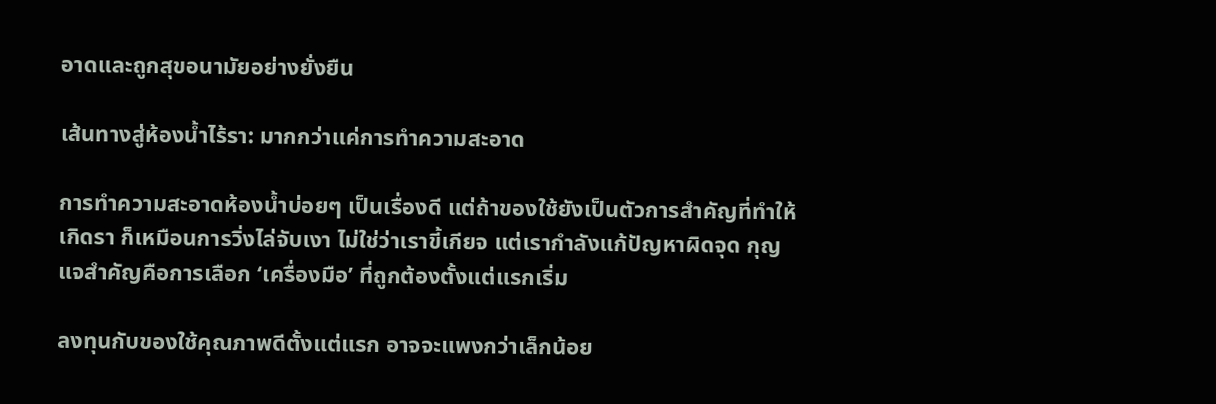อาดและถูกสุขอนามัยอย่างยั่งยืน

เส้นทางสู่ห้องน้ำไร้รา: มากกว่าแค่การทำความสะอาด

การทำความสะอาดห้องน้ำบ่อยๆ เป็นเรื่องดี แต่ถ้าของใช้ยังเป็นตัวการสำคัญที่ทำให้เกิดรา ก็เหมือนการวิ่งไล่จับเงา ไม่ใช่ว่าเราขี้เกียจ แต่เรากำลังแก้ปัญหาผิดจุด กุญแจสำคัญคือการเลือก ‘เครื่องมือ’ ที่ถูกต้องตั้งแต่แรกเริ่ม

ลงทุนกับของใช้คุณภาพดีตั้งแต่แรก อาจจะแพงกว่าเล็กน้อย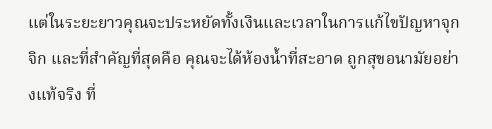แต่ในระยะยาวคุณจะประหยัดทั้งเงินและเวลาในการแก้ไขปัญหาจุกจิก และที่สำคัญที่สุดคือ คุณจะได้ห้องน้ำที่สะอาด ถูกสุขอนามัยอย่างแท้จริง ที่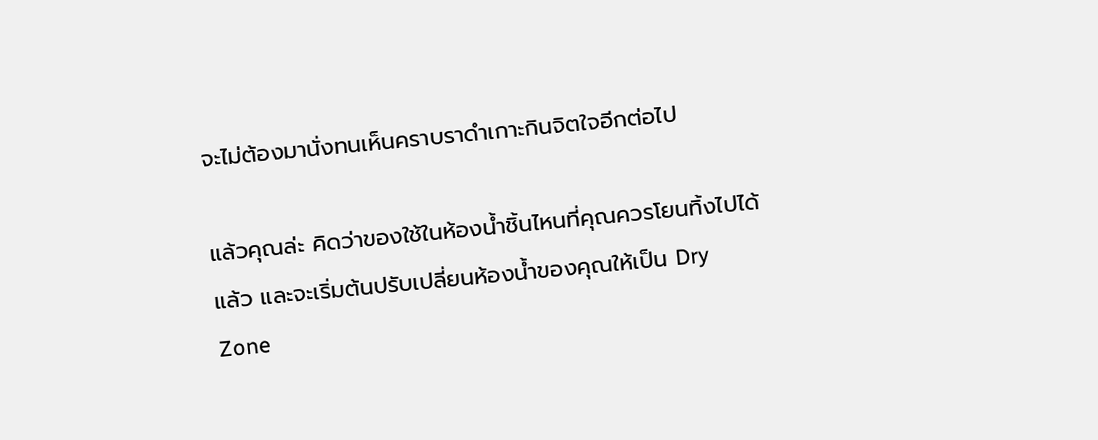จะไม่ต้องมานั่งทนเห็นคราบราดำเกาะกินจิตใจอีกต่อไป

แล้วคุณล่ะ คิดว่าของใช้ในห้องน้ำชิ้นไหนที่คุณควรโยนทิ้งไปได้แล้ว และจะเริ่มต้นปรับเปลี่ยนห้องน้ำของคุณให้เป็น Dry Zone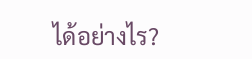ได้อย่างไร?